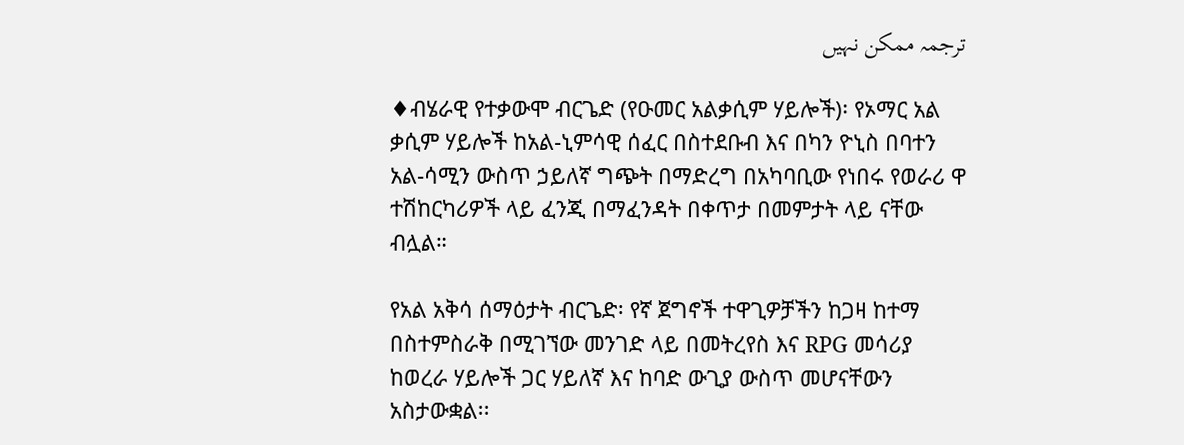ترجمہ ممکن نہیں

♦ብሄራዊ የተቃውሞ ብርጌድ (የዑመር አልቃሲም ሃይሎች)፡ የኦማር አል ቃሲም ሃይሎች ከአል-ኒምሳዊ ሰፈር በስተደቡብ እና በካን ዮኒስ በባተን አል-ሳሚን ውስጥ ኃይለኛ ግጭት በማድረግ በአካባቢው የነበሩ የወራሪ ዋ ተሽከርካሪዎች ላይ ፈንጂ በማፈንዳት በቀጥታ በመምታት ላይ ናቸው ብሏል።

የአል አቅሳ ሰማዕታት ብርጌድ፡ የኛ ጀግኖች ተዋጊዎቻችን ከጋዛ ከተማ በስተምስራቅ በሚገኘው መንገድ ላይ በመትረየስ እና RPG መሳሪያ ከወረራ ሃይሎች ጋር ሃይለኛ እና ከባድ ውጊያ ውስጥ መሆናቸውን አስታውቋል፡፡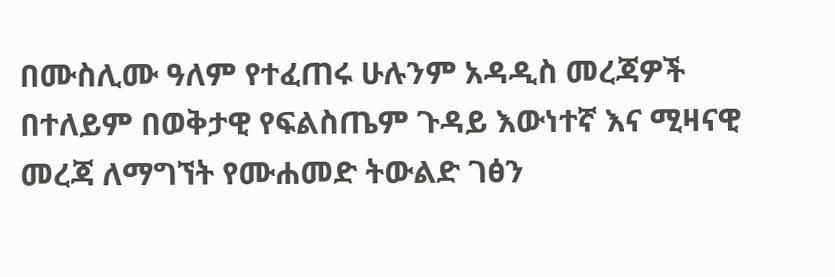በሙስሊሙ ዓለም የተፈጠሩ ሁሉንም አዳዲስ መረጃዎች በተለይም በወቅታዊ የፍልስጤም ጉዳይ እውነተኛ እና ሚዛናዊ መረጃ ለማግኘት የሙሐመድ ትውልድ ገፅን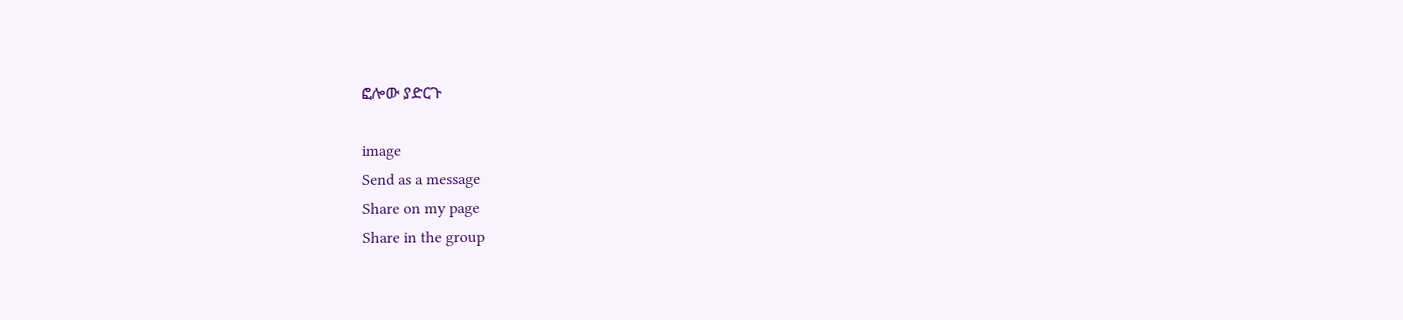ፎሎው ያድርጉ

image
Send as a message
Share on my page
Share in the group